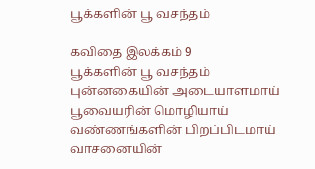பூக்களின் பூ வசந்தம்

கவிதை இலக்கம் 9
பூக்களின் பூ வசந்தம்
புன்னகையின் அடையாளமாய்
பூவையரின் மொழியாய்
வண்ணங்களின் பிறப்பிடமாய்
வாசனையின்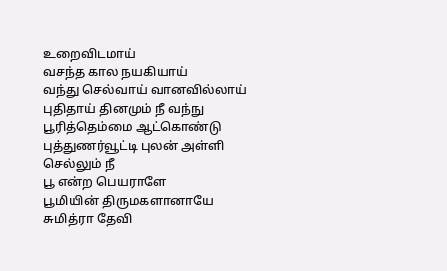உறைவிடமாய்
வசந்த கால நயகியாய்
வந்து செல்வாய் வானவில்லாய்
புதிதாய் தினமும் நீ வந்நு
பூரித்தெம்மை ஆட்கொண்டு
புத்துணர்வூட்டி புலன் அள்ளி செல்லும் நீ
பூ என்ற பெயராளே
பூமியின் திருமகளானாயே
சுமித்ரா தேவி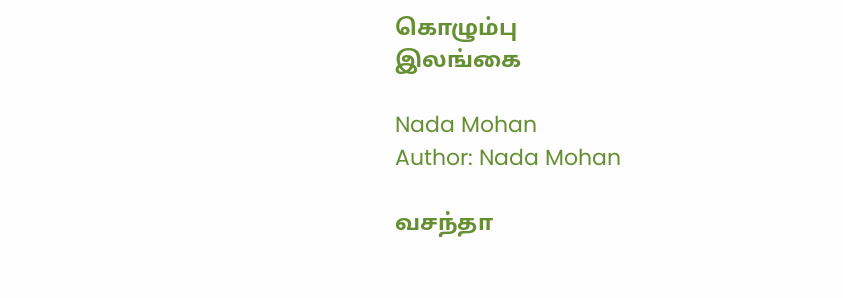கொழும்பு
இலங்கை

Nada Mohan
Author: Nada Mohan

வசந்தா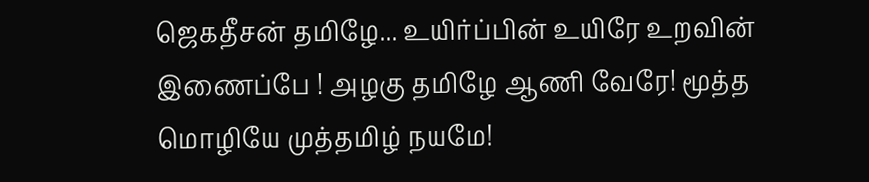ஜெகதீசன் தமிழே... உயிர்ப்பின் உயிரே உறவின் இணைப்பே ! அழகு தமிழே ஆணி வேரே! மூத்த மொழியே முத்தமிழ் நயமே!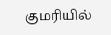குமரியில்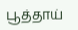பூத்தாய்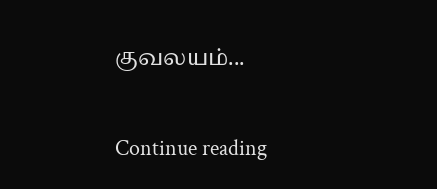குவலயம்...

Continue reading